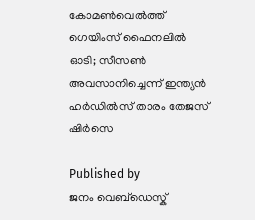കോമണ്‍വെല്‍ത്ത് ഗെയിംസ് ഫൈനലില്‍ ഓടി; സീസണ്‍ അവസാനിച്ചെന്ന് ഇന്ത്യന്‍ ഹര്‍ഡില്‍സ് താരം തേജസ് ഷിര്‍സെ

Published by
ജനം വെബ്‌ഡെസ്ക്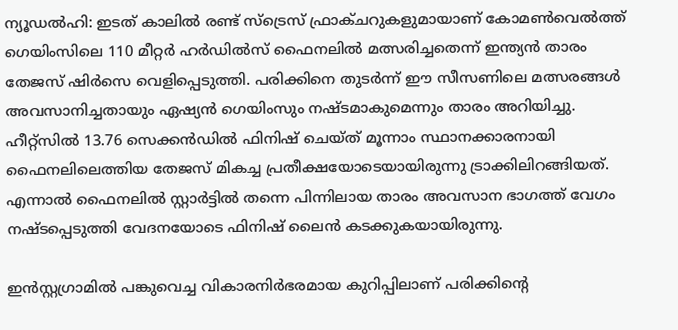ന്യൂഡല്‍ഹി: ഇടത് കാലില്‍ രണ്ട് സ്ട്രെസ് ഫ്രാക്ചറുകളുമായാണ് കോമണ്‍വെല്‍ത്ത് ഗെയിംസിലെ 110 മീറ്റര്‍ ഹര്‍ഡില്‍സ് ഫൈനലില്‍ മത്സരിച്ചതെന്ന് ഇന്ത്യന്‍ താരം തേജസ് ഷിര്‍സെ വെളിപ്പെടുത്തി. പരിക്കിനെ തുടര്‍ന്ന് ഈ സീസണിലെ മത്സരങ്ങള്‍ അവസാനിച്ചതായും ഏഷ്യന്‍ ഗെയിംസും നഷ്ടമാകുമെന്നും താരം അറിയിച്ചു. ഹീറ്റ്സില്‍ 13.76 സെക്കന്‍ഡില്‍ ഫിനിഷ് ചെയ്ത് മൂന്നാം സ്ഥാനക്കാരനായി ഫൈനലിലെത്തിയ തേജസ് മികച്ച പ്രതീക്ഷയോടെയായിരുന്നു ട്രാക്കിലിറങ്ങിയത്. എന്നാല്‍ ഫൈനലില്‍ സ്റ്റാര്‍ട്ടില്‍ തന്നെ പിന്നിലായ താരം അവസാന ഭാഗത്ത് വേഗം നഷ്ടപ്പെടുത്തി വേദനയോടെ ഫിനിഷ് ലൈന്‍ കടക്കുകയായിരുന്നു.

ഇന്‍സ്റ്റഗ്രാമില്‍ പങ്കുവെച്ച വികാരനിര്‍ഭരമായ കുറിപ്പിലാണ് പരിക്കിന്റെ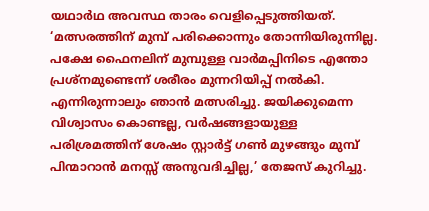യഥാര്‍ഥ അവസ്ഥ താരം വെളിപ്പെടുത്തിയത്. ‘മത്സരത്തിന് മുമ്പ് പരിക്കൊന്നും തോന്നിയിരുന്നില്ല. പക്ഷേ ഫൈനലിന് മുമ്പുള്ള വാര്‍മപ്പിനിടെ എന്തോ പ്രശ്‌നമുണ്ടെന്ന് ശരീരം മുന്നറിയിപ്പ് നല്‍കി. എന്നിരുന്നാലും ഞാന്‍ മത്സരിച്ചു. ജയിക്കുമെന്ന വിശ്വാസം കൊണ്ടല്ല, വര്‍ഷങ്ങളായുള്ള പരിശ്രമത്തിന് ശേഷം സ്റ്റാര്‍ട്ട് ഗണ്‍ മുഴങ്ങും മുമ്പ് പിന്മാറാന്‍ മനസ്സ് അനുവദിച്ചില്ല,’ തേജസ് കുറിച്ചു.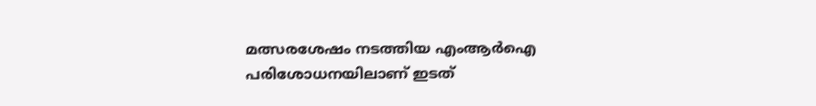മത്സരശേഷം നടത്തിയ എംആര്‍ഐ പരിശോധനയിലാണ് ഇടത്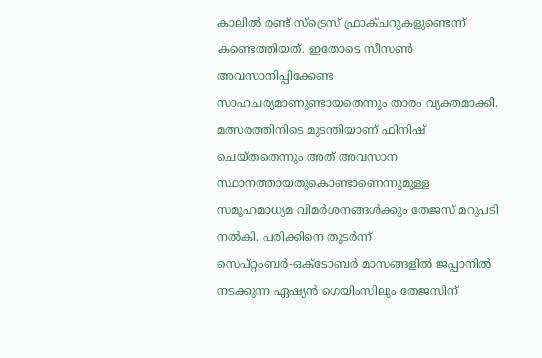കാലില്‍ രണ്ട് സ്ട്രെസ് ഫ്രാക്ചറുകളുണ്ടെന്ന് കണ്ടെത്തിയത്. ഇതോടെ സീസണ്‍ അവസാനിപ്പിക്കേണ്ട സാഹചര്യമാണുണ്ടായതെന്നും താരം വ്യക്തമാക്കി. മത്സരത്തിനിടെ മുടന്തിയാണ് ഫിനിഷ് ചെയ്തതെന്നും അത് അവസാന സ്ഥാനത്തായതുകൊണ്ടാണെന്നുമുള്ള സമൂഹമാധ്യമ വിമര്‍ശനങ്ങള്‍ക്കും തേജസ് മറുപടി നല്‍കി. പരിക്കിനെ തുടര്‍ന്ന് സെപ്റ്റംബര്‍-ഒക്ടോബര്‍ മാസങ്ങളില്‍ ജപ്പാനില്‍ നടക്കുന്ന ഏഷ്യന്‍ ഗെയിംസിലും തേജസിന്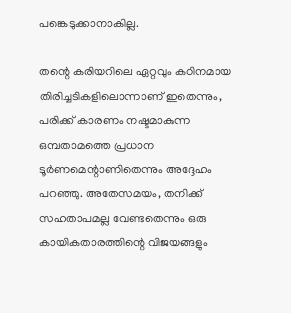പങ്കെടുക്കാനാകില്ല.

തന്റെ കരിയറിലെ ഏറ്റവും കഠിനമായ തിരിച്ചടികളിലൊന്നാണ് ഇതെന്നും, പരിക്ക് കാരണം നഷ്ടമാകുന്ന ഒമ്പതാമത്തെ പ്രധാന ടൂര്‍ണമെന്റാണിതെന്നും അദ്ദേഹം പറഞ്ഞു. അതേസമയം, തനിക്ക് സഹതാപമല്ല വേണ്ടതെന്നും ഒരു കായികതാരത്തിന്റെ വിജയങ്ങളും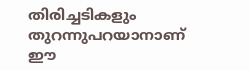തിരിച്ചടികളും തുറന്നുപറയാനാണ് ഈ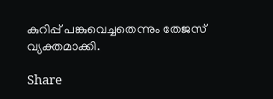കുറിപ്പ് പങ്കുവെച്ചതെന്നും തേജസ് വ്യക്തമാക്കി.

Share